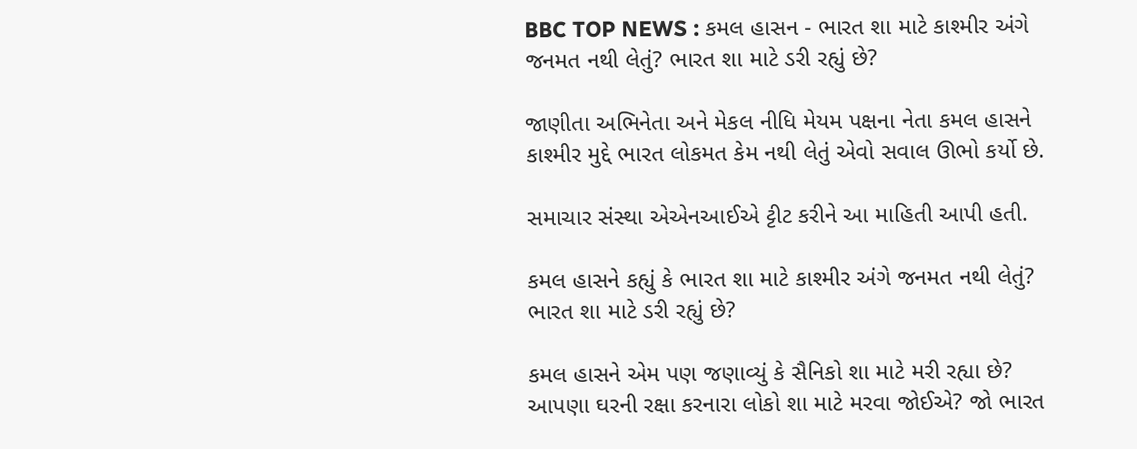BBC TOP NEWS : કમલ હાસન - ભારત શા માટે કાશ્મીર અંગે જનમત નથી લેતું? ભારત શા માટે ડરી રહ્યું છે?

જાણીતા અભિનેતા અને મેકલ નીધિ મેયમ પક્ષના નેતા કમલ હાસને કાશ્મીર મુદ્દે ભારત લોકમત કેમ નથી લેતું એવો સવાલ ઊભો કર્યો છે.

સમાચાર સંસ્થા એએનઆઈએ ટ્ટીટ કરીને આ માહિતી આપી હતી.

કમલ હાસને કહ્યું કે ભારત શા માટે કાશ્મીર અંગે જનમત નથી લેતું? ભારત શા માટે ડરી રહ્યું છે?

કમલ હાસને એમ પણ જણાવ્યું કે સૈનિકો શા માટે મરી રહ્યા છે? આપણા ઘરની રક્ષા કરનારા લોકો શા માટે મરવા જોઈએ? જો ભારત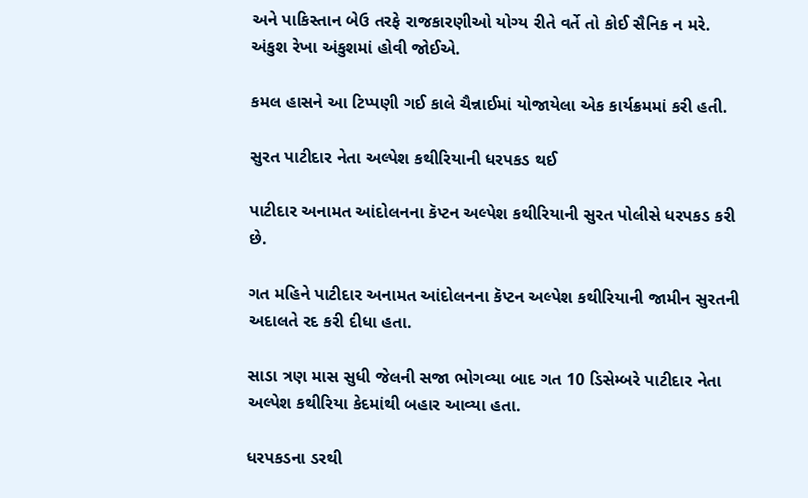અને પાકિસ્તાન બેઉ તરફે રાજકારણીઓ યોગ્ય રીતે વર્તે તો કોઈ સૈનિક ન મરે. અંકુશ રેખા અંકુશમાં હોવી જોઈએ.

કમલ હાસને આ ટિપ્પણી ગઈ કાલે ચૈન્નાઈમાં યોજાયેલા એક કાર્યક્રમમાં કરી હતી.

સુરત પાટીદાર નેતા અલ્પેશ કથીરિયાની ધરપકડ થઈ

પાટીદાર અનામત આંદોલનના કૅપ્ટન અલ્પેશ કથીરિયાની સુરત પોલીસે ધરપકડ કરી છે.

ગત મહિને પાટીદાર અનામત આંદોલનના કૅપ્ટન અલ્પેશ કથીરિયાની જામીન સુરતની અદાલતે રદ કરી દીધા હતા.

સાડા ત્રણ માસ સુધી જેલની સજા ભોગવ્યા બાદ ગત 10 ડિસેમ્બરે પાટીદાર નેતા અલ્પેશ કથીરિયા કેદમાંથી બહાર આવ્યા હતા.

ધરપકડના ડરથી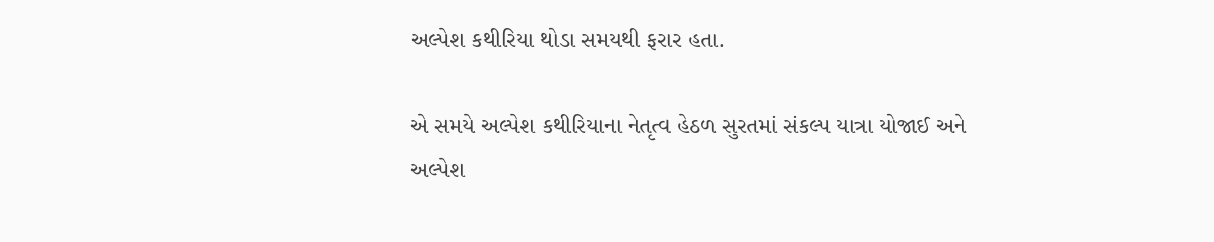અલ્પેશ કથીરિયા થોડા સમયથી ફરાર હતા.

એ સમયે અલ્પેશ કથીરિયાના નેતૃત્વ હેઠળ સુરતમાં સંકલ્પ યાત્રા યોજાઈ અને અલ્પેશ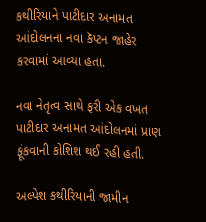કથીરિયાને પાટીદાર અનામત આંદોલનના નવા કૅપ્ટન જાહેર કરવામાં આવ્યા હતા.

નવા નેતૃત્વ સાથે ફરી એક વખત પાટીદાર અનામત આંદોલનમાં પ્રાણ ફૂંકવાની કોશિશ થઈ રહી હતી.

અલ્પેશ કથીરિયાની જામીન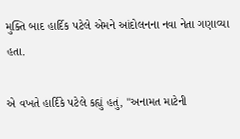મુક્તિ બાદ હાર્દિક પટેલે એમને આંદોલનના નવા નેતા ગણાવ્યા હતા.

એ વખતે હાર્દિકે પટેલે કહ્યું હતું, "અનામત માટેની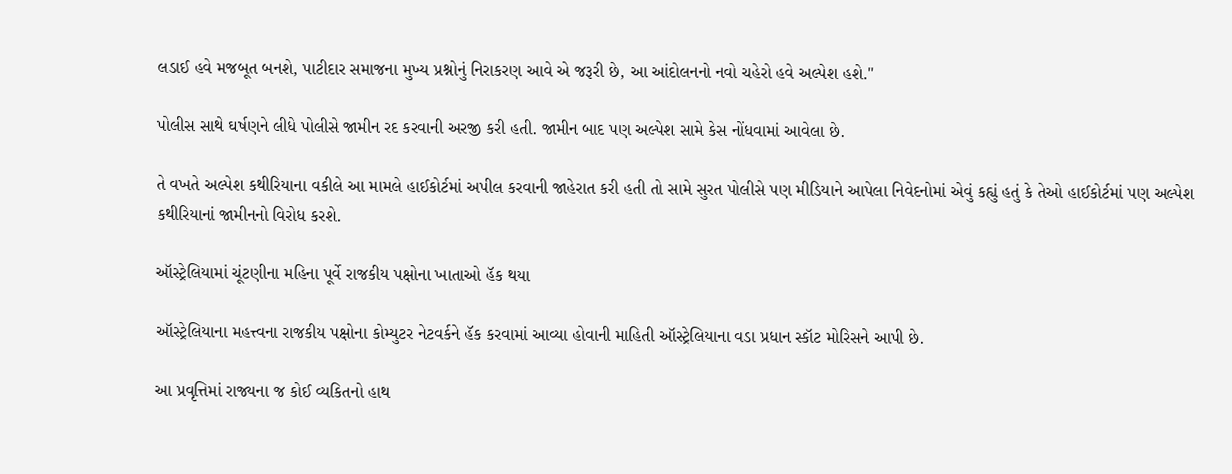લડાઈ હવે મજબૂત બનશે, પાટીદાર સમાજના મુખ્ય પ્રશ્નોનું નિરાકરણ આવે એ જરૂરી છે, આ આંદોલનનો નવો ચહેરો હવે અલ્પેશ હશે."

પોલીસ સાથે ઘર્ષણને લીધે પોલીસે જામીન રદ કરવાની અરજી કરી હતી. જામીન બાદ પણ અલ્પેશ સામે કેસ નોંધવામાં આવેલા છે.

તે વખતે અલ્પેશ કથીરિયાના વકીલે આ મામલે હાઈકોર્ટમાં અપીલ કરવાની જાહેરાત કરી હતી તો સામે સુરત પોલીસે પણ મીડિયાને આપેલા નિવેદનોમાં એવું કહ્યું હતું કે તેઓ હાઈકોર્ટમાં પણ અલ્પેશ કથીરિયાનાં જામીનનો વિરોધ કરશે.

ઑસ્ટ્રેલિયામાં ચૂંટણીના મહિના પૂર્વે રાજકીય પક્ષોના ખાતાઓ હૅક થયા

ઑસ્ટ્રેલિયાના મહત્ત્વના રાજકીય પક્ષોના કોમ્યુટર નેટવર્કને હૅક કરવામાં આવ્યા હોવાની માહિતી ઑસ્ટ્રેલિયાના વડા પ્રધાન સ્કૉટ મોરિસને આપી છે.

આ પ્રવૃત્તિમાં રાજ્યના જ કોઈ વ્યકિતનો હાથ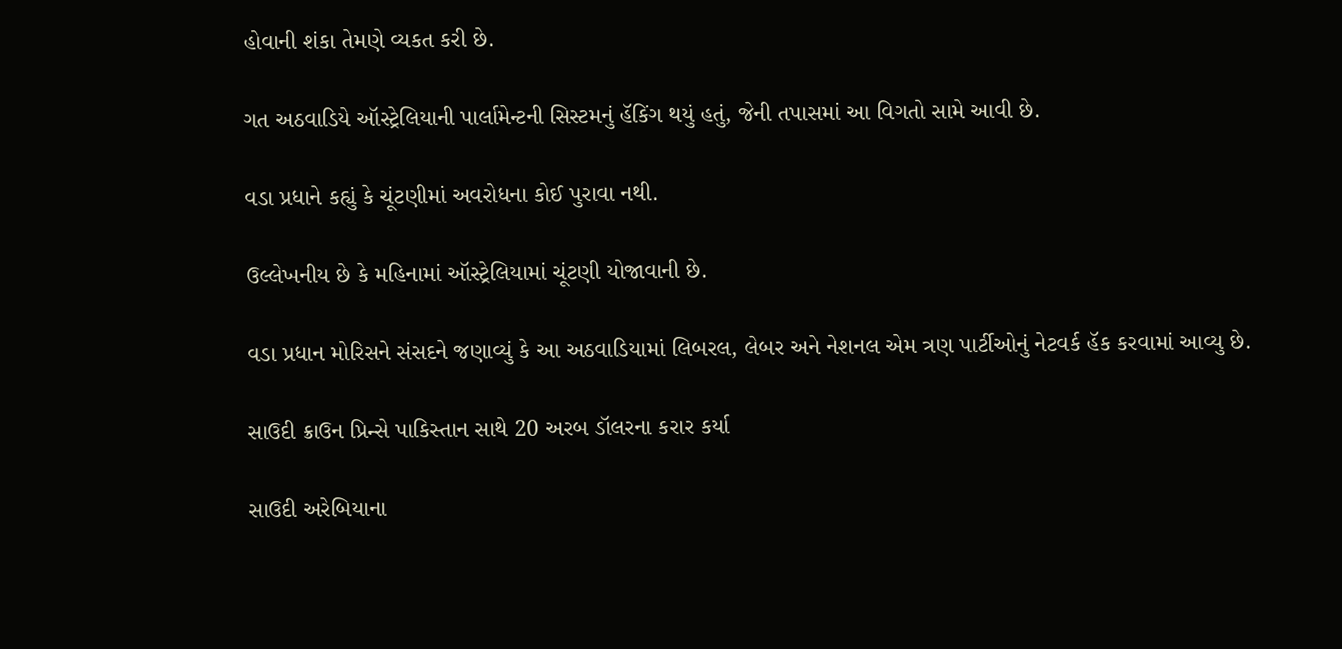હોવાની શંકા તેમણે વ્યકત કરી છે.

ગત અઠવાડિયે ઑસ્ટ્રેલિયાની પાર્લામેન્ટની સિસ્ટમનું હૅકિંગ થયું હતું, જેની તપાસમાં આ વિગતો સામે આવી છે.

વડા પ્રધાને કહ્યું કે ચૂંટણીમાં અવરોધના કોઈ પુરાવા નથી.

ઉલ્લેખનીય છે કે મહિનામાં ઑસ્ટ્રેલિયામાં ચૂંટણી યોજાવાની છે.

વડા પ્રધાન મોરિસને સંસદને જણાવ્યું કે આ અઠવાડિયામાં લિબરલ, લેબર અને નેશનલ એમ ત્રણ પાર્ટીઓનું નેટવર્ક હૅક કરવામાં આવ્યુ છે.

સાઉદી ક્રાઉન પ્રિન્સે પાકિસ્તાન સાથે 20 અરબ ડૉલરના કરાર કર્યા

સાઉદી અરેબિયાના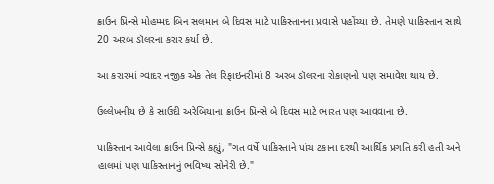ક્રાઉન પ્રિન્સે મોહમ્મદ બિન સલમાન બે દિવસ માટે પાકિસ્તાનના પ્રવાસે પહોંચ્યા છે. તેમણે પાકિસ્તાન સાથે 20 અરબ ડૉલરના કરાર કર્યા છે.

આ કરારમાં ગ્વાદર નજીક એક તેલ રિફાઇનરીમાં 8 અરબ ડૉલરના રોકાણનો પણ સમાવેશ થાય છે.

ઉલ્લેખનીય છે કે સાઉદી અરેબિયાના ક્રાઉન પ્રિન્સે બે દિવસ માટે ભારત પણ આવવાના છે.

પાકિસ્તાન આવેલા ક્રાઉન પ્રિન્સે કહ્યું, "ગત વર્ષે પાકિસ્તાને પાંચ ટકાના દરથી આર્થિક પ્રગતિ કરી હતી અને હાલમાં પણ પાકિસ્તાનનું ભવિષ્ય સોનેરી છે."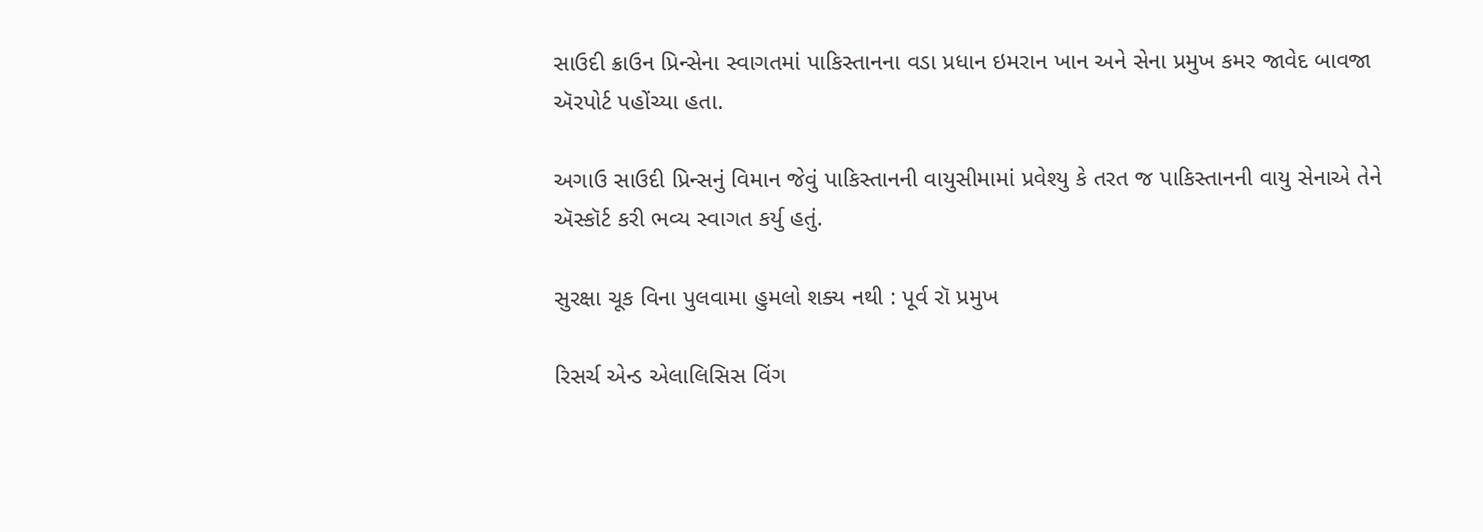સાઉદી ક્રાઉન પ્રિન્સેના સ્વાગતમાં પાકિસ્તાનના વડા પ્રધાન ઇમરાન ખાન અને સેના પ્રમુખ કમર જાવેદ બાવજા ઍરપોર્ટ પહોંચ્યા હતા.

અગાઉ સાઉદી પ્રિન્સનું વિમાન જેવું પાકિસ્તાનની વાયુસીમામાં પ્રવેશ્યુ કે તરત જ પાકિસ્તાનની વાયુ સેનાએ તેને ઍસ્કૉર્ટ કરી ભવ્ય સ્વાગત કર્યુ હતું.

સુરક્ષા ચૂક વિના પુલવામા હુમલો શક્ય નથી : પૂર્વ રૉ પ્રમુખ

રિસર્ચ એન્ડ એલાલિસિસ વિંગ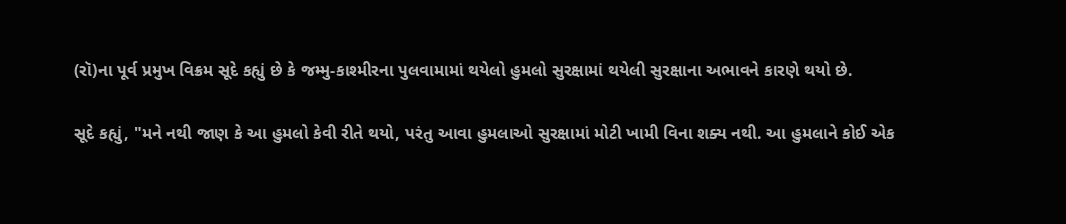(રૉ)ના પૂર્વ પ્રમુખ વિક્રમ સૂદે કહ્યું છે કે જમ્મુ-કાશ્મીરના પુલવામામાં થયેલો હુમલો સુરક્ષામાં થયેલી સુરક્ષાના અભાવને કારણે થયો છે.

સૂદે કહ્યું, "મને નથી જાણ કે આ હુમલો કેવી રીતે થયો, પરંતુ આવા હુમલાઓ સુરક્ષામાં મોટી ખામી વિના શક્ય નથી. આ હુમલાને કોઈ એક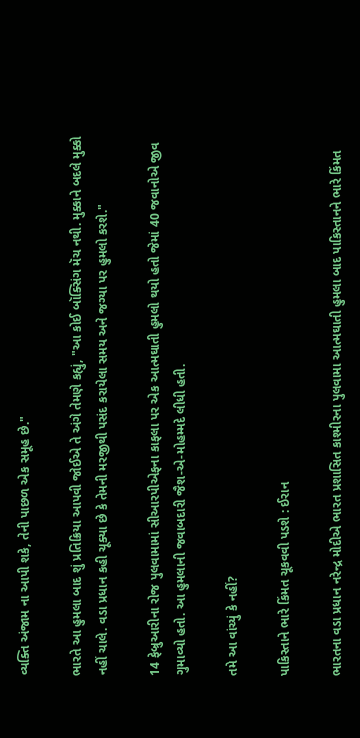વ્યક્તિ અંજામ ના આપી શકે, તેની પાછળ એક સમૂહ છે."

ભારતે આ હુમલા બાદ શું પ્રતિક્રિયા આપવી જોઈએ તે અંગે તેમણે કહ્યું, "આ કોઈ બૉક્સિંગ મૅચ નથી. મુક્કાને બદલે મુક્કો નહીં ચાલે. વડા પ્રધાન કહી ચૂક્યા છે કે તેમની મરજીથી પસંદ કરાયેલા સમય અને જગ્યા પર હુમલો કરશે."

14 ફેબ્રુઆરીના રોજ પુલવામામાં સીઆરપીએફના કાફલા પર એક આત્મઘાતી હુમલો થયો હતો જેમાં 40 જવાનોએ જીવ ગુમાવ્યો હતો. આ હુમલાની જવાબદારી જૈશ-એ-મોહમ્મદે લીધી હતી.

તમે આ વાંચ્યું કે નહીં?

પાકિસ્તાને ભારે કિંમત ચૂકવવી પડશે : ઈરાન

ભારતના વડા પ્રધાન નરેન્દ્ર મોદીએ ભારત પ્રશાસિત કાશ્મીરના પુલવામા આત્મઘાતી હુમલા બાદ પાકિસ્તાનને ભારે કિંમત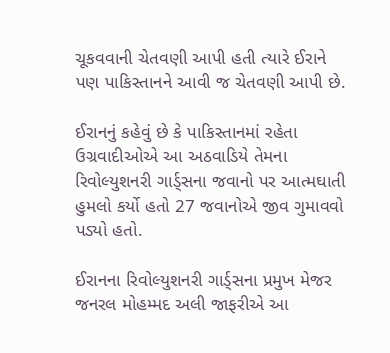ચૂકવવાની ચેતવણી આપી હતી ત્યારે ઈરાને પણ પાકિસ્તાનને આવી જ ચેતવણી આપી છે.

ઈરાનનું કહેવું છે કે પાકિસ્તાનમાં રહેતા ઉગ્રવાદીઓએ આ અઠવાડિયે તેમના રિવોલ્યુશનરી ગાર્ડ્સના જવાનો પર આત્મઘાતી હુમલો કર્યો હતો 27 જવાનોએ જીવ ગુમાવવો પડ્યો હતો.

ઈરાનના રિવોલ્યુશનરી ગાર્ડ્સના પ્રમુખ મેજર જનરલ મોહમ્મદ અલી જાફરીએ આ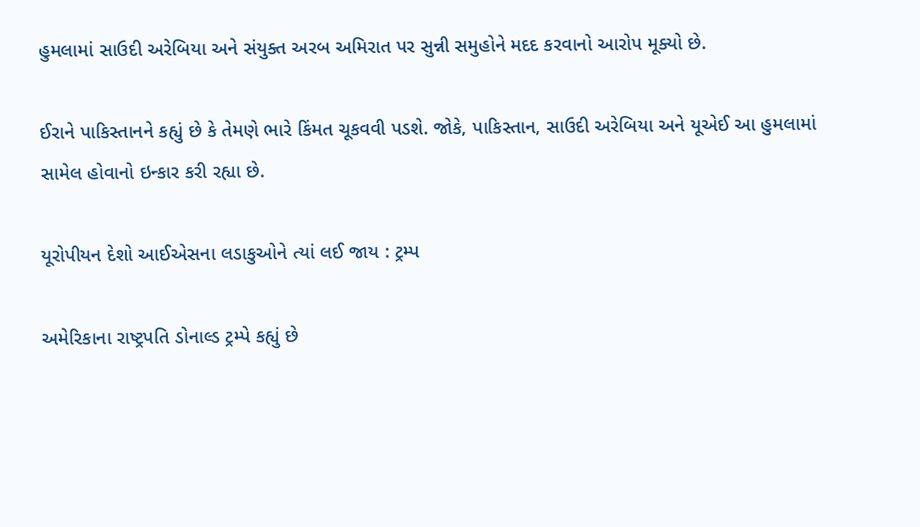હુમલામાં સાઉદી અરેબિયા અને સંયુક્ત અરબ અમિરાત પર સુન્ની સમુહોને મદદ કરવાનો આરોપ મૂક્યો છે.

ઈરાને પાકિસ્તાનને કહ્યું છે કે તેમણે ભારે કિંમત ચૂકવવી પડશે. જોકે, પાકિસ્તાન, સાઉદી અરેબિયા અને યૂએઈ આ હુમલામાં સામેલ હોવાનો ઇન્કાર કરી રહ્યા છે.

યૂરોપીયન દેશો આઈએસના લડાકુઓને ત્યાં લઈ જાય : ટ્રમ્પ

અમેરિકાના રાષ્ટ્રપતિ ડોનાલ્ડ ટ્રમ્પે કહ્યું છે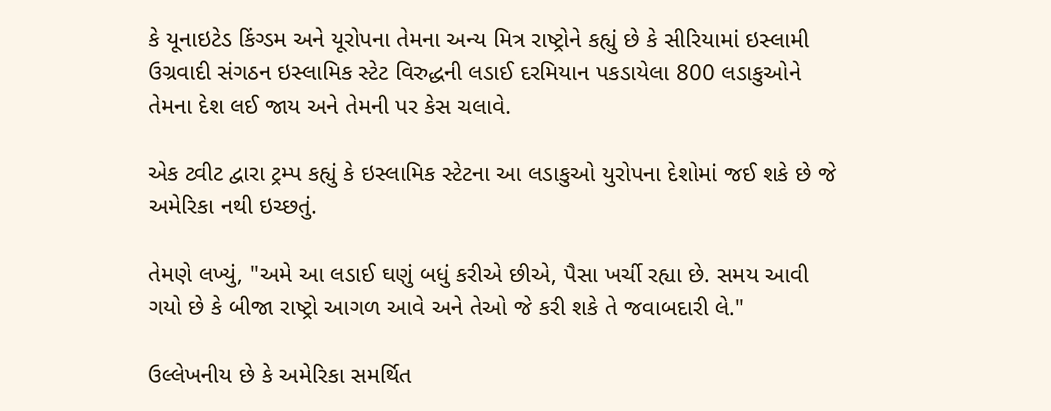કે યૂનાઇટેડ કિંગ્ડમ અને યૂરોપના તેમના અન્ય મિત્ર રાષ્ટ્રોને કહ્યું છે કે સીરિયામાં ઇસ્લામી ઉગ્રવાદી સંગઠન ઇસ્લામિક સ્ટેટ વિરુદ્ધની લડાઈ દરમિયાન પકડાયેલા 800 લડાકુઓને તેમના દેશ લઈ જાય અને તેમની પર કેસ ચલાવે.

એક ટ્વીટ દ્વારા ટ્રમ્પ કહ્યું કે ઇસ્લામિક સ્ટેટના આ લડાકુઓ યુરોપના દેશોમાં જઈ શકે છે જે અમેરિકા નથી ઇચ્છતું.

તેમણે લખ્યું, "અમે આ લડાઈ ઘણું બધું કરીએ છીએ, પૈસા ખર્ચી રહ્યા છે. સમય આવી ગયો છે કે બીજા રાષ્ટ્રો આગળ આવે અને તેઓ જે કરી શકે તે જવાબદારી લે."

ઉલ્લેખનીય છે કે અમેરિકા સમર્થિત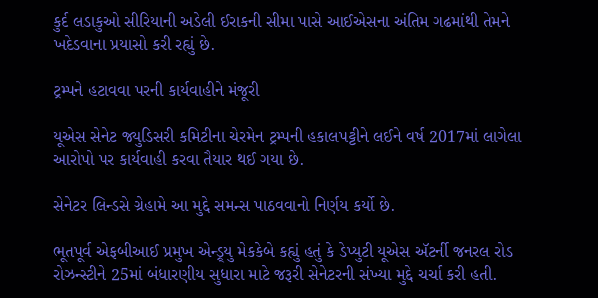કુર્દ લડાકુઓ સીરિયાની અડેલી ઈરાકની સીમા પાસે આઈએસના અંતિમ ગઢમાંથી તેમને ખદેડવાના પ્રયાસો કરી રહ્યું છે.

ટ્રમ્પને હટાવવા પરની કાર્યવાહીને મંજૂરી

યૂએસ સેનેટ જ્યુડિસરી કમિટીના ચેરમેન ટ્રમ્પની હકાલપટ્ટીને લઈને વર્ષ 2017માં લાગેલા આરોપો પર કાર્યવાહી કરવા તૈયાર થઈ ગયા છે.

સેનેટર લિન્ડસે ગ્રેહામે આ મુદ્દે સમન્સ પાઠવવાનો નિર્ણય કર્યો છે.

ભૂતપૂર્વ એફબીઆઈ પ્રમુખ એન્ડ્ર્યુ મેકકેબે કહ્યું હતું કે ડેપ્યુટી યૂએસ ઍટર્ની જનરલ રોડ રોઝન્સ્ટીને 25માં બંધારણીય સુધારા માટે જરૂરી સેનેટરની સંખ્યા મુદ્દે ચર્ચા કરી હતી.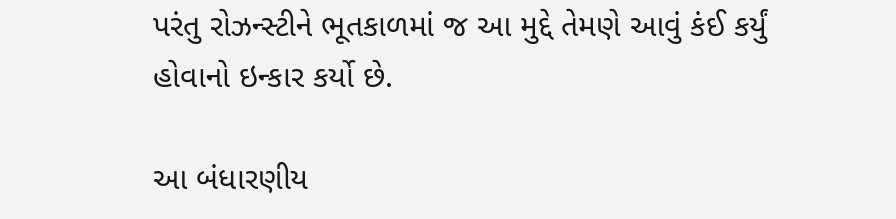પરંતુ રોઝન્સ્ટીને ભૂતકાળમાં જ આ મુદ્દે તેમણે આવું કંઈ કર્યું હોવાનો ઇન્કાર કર્યો છે.

આ બંધારણીય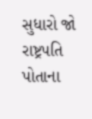સુધારો જો રાષ્ટ્રપતિ પોતાના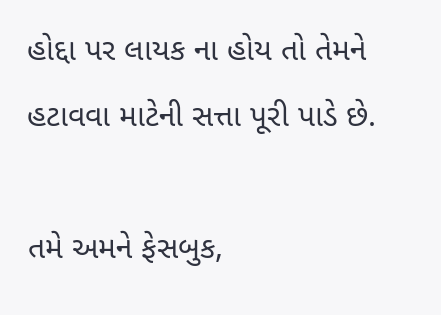હોદ્દા પર લાયક ના હોય તો તેમને હટાવવા માટેની સત્તા પૂરી પાડે છે.

તમે અમને ફેસબુક,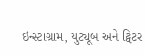ઇન્સ્ટાગ્રામ, યુટ્યૂબ અને ટ્વિટર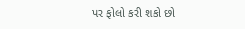પર ફોલો કરી શકો છો